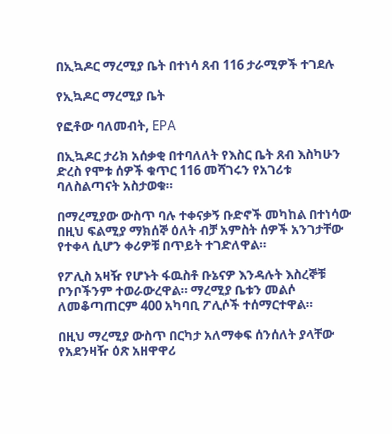በኢኳዶር ማረሚያ ቤት በተነሳ ጸብ 116 ታራሚዎች ተገደሉ

የኢኳዶር ማረሚያ ቤት

የፎቶው ባለመብት, EPA

በኢኳዶር ታሪክ አሰቃቂ በተባለለት የእስር ቤት ጸብ እስካሁን ድረስ የሞቱ ሰዎች ቁጥር 116 መሻገሩን የአገሪቱ ባለስልጣናት አስታወቁ።

በማረሚያው ውስጥ ባሉ ተቀናቃኝ ቡድኖች መካከል በተነሳው በዚህ ፍልሚያ ማክሰኞ ዕለት ብቻ አምስት ሰዎች አንገታቸው የተቀላ ሲሆን ቀሪዎቹ በጥይት ተገድለዋል።

የፖሊስ አዛዥ የሆኑት ፋዉስቶ ቡኔናዎ እንዳሉት እስረኞቹ ቦንቦችንም ተወራውረዋል። ማረሚያ ቤቱን መልሶ ለመቆጣጠርም 400 አካባቢ ፖሊሶች ተሰማርተዋል።

በዚህ ማረሚያ ውስጥ በርካታ አለማቀፍ ሰንሰለት ያላቸው የአደንዛዥ ዕጽ አዘዋዋሪ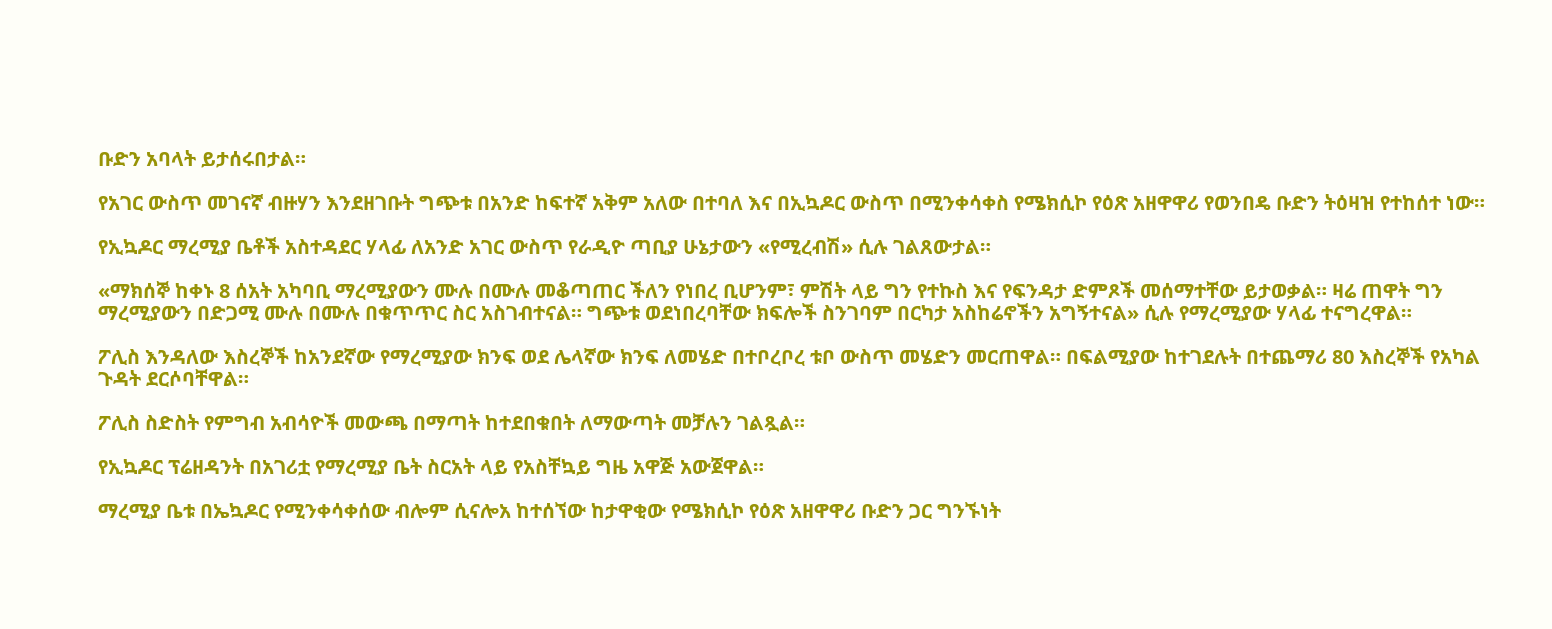ቡድን አባላት ይታሰሩበታል።

የአገር ውስጥ መገናኛ ብዙሃን እንደዘገቡት ግጭቱ በአንድ ከፍተኛ አቅም አለው በተባለ እና በኢኳዶር ውስጥ በሚንቀሳቀስ የሜክሲኮ የዕጽ አዘዋዋሪ የወንበዴ ቡድን ትዕዛዝ የተከሰተ ነው።

የኢኳዶር ማረሚያ ቤቶች አስተዳደር ሃላፊ ለአንድ አገር ውስጥ የራዲዮ ጣቢያ ሁኔታውን «የሚረብሽ» ሲሉ ገልጸውታል።

«ማክሰኞ ከቀኑ 8 ሰአት አካባቢ ማረሚያውን ሙሉ በሙሉ መቆጣጠር ችለን የነበረ ቢሆንም፣ ምሽት ላይ ግን የተኩስ እና የፍንዳታ ድምጾች መሰማተቸው ይታወቃል። ዛሬ ጠዋት ግን ማረሚያውን በድጋሚ ሙሉ በሙሉ በቁጥጥር ስር አስገብተናል። ግጭቱ ወደነበረባቸው ክፍሎች ስንገባም በርካታ አስከሬኖችን አግኝተናል» ሲሉ የማረሚያው ሃላፊ ተናግረዋል።

ፖሊስ እንዳለው እስረኞች ከአንደኛው የማረሚያው ክንፍ ወደ ሌላኛው ክንፍ ለመሄድ በተቦረቦረ ቱቦ ውስጥ መሄድን መርጠዋል። በፍልሚያው ከተገደሉት በተጨማሪ 80 እስረኞች የአካል ጉዳት ደርሶባቸዋል።

ፖሊስ ስድስት የምግብ አብሳዮች መውጫ በማጣት ከተደበቁበት ለማውጣት መቻሉን ገልጿል።

የኢኳዶር ፕሬዘዳንት በአገሪቷ የማረሚያ ቤት ስርአት ላይ የአስቸኳይ ግዜ አዋጅ አውጀዋል።

ማረሚያ ቤቱ በኤኳዶር የሚንቀሳቀሰው ብሎም ሲናሎአ ከተሰኘው ከታዋቂው የሜክሲኮ የዕጽ አዘዋዋሪ ቡድን ጋር ግንኙነት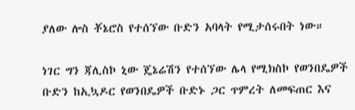ያለው ሎስ ቾኔሮስ የተሰኘው ቡድን አባላት የሚታሰሩበት ነው።

ነገር ግን ጃሊስኮ ኒው ጄኔሬሽን የተሰኘው ሌላ የሚክስኮ የወንበዴዎች ቡድን ከኢኳዶር የወንበዴዎች ቡድኑ ጋር ጥምረት ለመፍጠር እና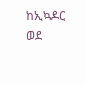ከኢኳዶር ወደ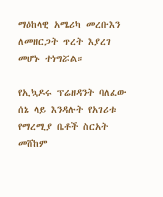ማዕከላዊ አሜሪካ መረቡእን ለመዘርጋት ጥረት እያረገ መሆኑ ተነግሯል።

የኢኳዶሩ ፕሬዘዳንት ባለፈው ሰኔ ላይ እንዳሉት የአገሪቱ የማረሚያ ቤቶች ስርአት መሸከም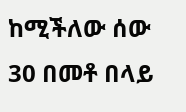ከሚችለው ሰው 30 በመቶ በላይ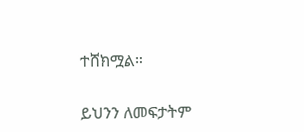ተሸክሟል።

ይህንን ለመፍታትም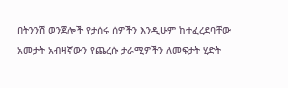በትንንሽ ወንጀሎች የታሰሩ ሰዎችን እንዲሁም ከተፈረደባቸው አመታት አብዛኛውን የጨረሱ ታራሚዎችን ለመፍታት ሂድት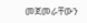መጀመራቸውን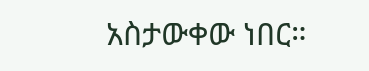አስታውቀው ነበር።